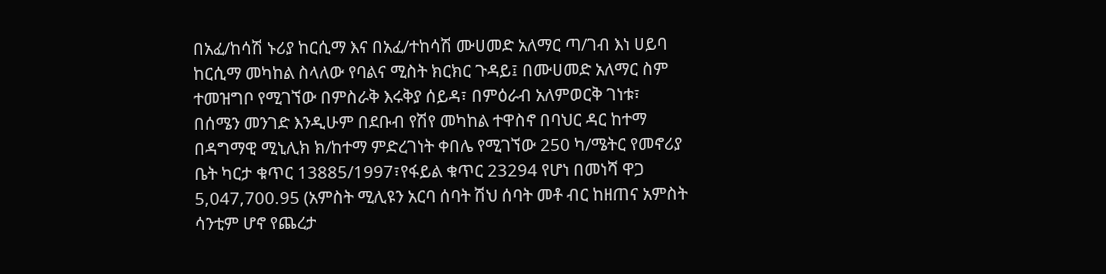በአፈ/ከሳሽ ኑሪያ ከርሲማ እና በአፈ/ተከሳሽ ሙሀመድ አለማር ጣ/ገብ እነ ሀይባ ከርሲማ መካከል ስላለው የባልና ሚስት ክርክር ጉዳይ፤ በሙሀመድ አለማር ስም ተመዝግቦ የሚገኘው በምስራቅ እሩቅያ ሰይዳ፣ በምዕራብ አለምወርቅ ገነቱ፣ በሰሜን መንገድ እንዲሁም በደቡብ የሽየ መካከል ተዋስኖ በባህር ዳር ከተማ በዳግማዊ ሚኒሊክ ክ/ከተማ ምድረገነት ቀበሌ የሚገኘው 250 ካ/ሜትር የመኖሪያ ቤት ካርታ ቁጥር 13885/1997፣የፋይል ቁጥር 23294 የሆነ በመነሻ ዋጋ 5,047,700.95 (አምስት ሚሊዩን አርባ ሰባት ሽህ ሰባት መቶ ብር ከዘጠና አምስት ሳንቲም ሆኖ የጨረታ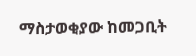ማስታወቂያው ከመጋቢት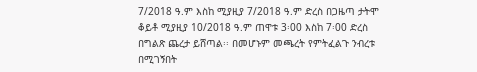7/2018 ዓ.ም እስከ ሚያዚያ 7/2018 ዓ.ም ድረስ በጋዜጣ ታትሞ ቆይቶ ሚያዚያ 10/2018 ዓ.ም ጠዋቱ 3፡00 እስከ 7፡00 ድረስ በግልጽ ጨረታ ይሸጣል፡፡ በመሆኑም መጫረት የምትፈልጉ ንብረቱ በሚገኝበት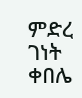ምድረ ገነት ቀበሌ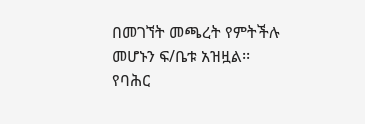በመገኘት መጫረት የምትችሉ መሆኑን ፍ/ቤቱ አዝዟል፡፡
የባሕር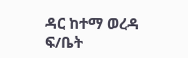ዳር ከተማ ወረዳ ፍ/ቤት